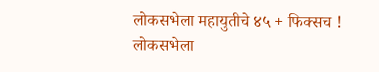लोकसभेला महायुतीचे ४५ + फिक्सच !
लोकसभेला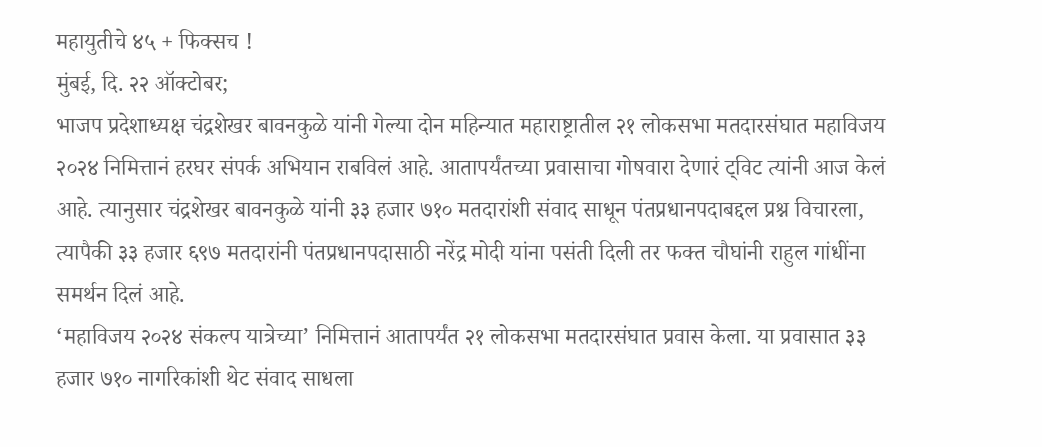महायुतीचे ४५ + फिक्सच !
मुंबई, दि. २२ ऑक्टोबर;
भाजप प्रदेशाध्यक्ष चंद्रशेखर बावनकुळे यांनी गेल्या दोन महिन्यात महाराष्ट्रातील २१ लोकसभा मतदारसंघात महाविजय २०२४ निमित्तानं हरघर संपर्क अभियान राबविलं आहे. आतापर्यंतच्या प्रवासाचा गोषवारा देणारं ट्विट त्यांनी आज केलं आहे. त्यानुसार चंद्रशेखर बावनकुळे यांनी ३३ हजार ७१० मतदारांशी संवाद साधून पंतप्रधानपदाबद्दल प्रश्न विचारला, त्यापैकी ३३ हजार ६९७ मतदारांनी पंतप्रधानपदासाठी नरेंद्र मोदी यांना पसंती दिली तर फक्त चौघांनी राहुल गांधींना समर्थन दिलं आहे.
‘महाविजय २०२४ संकल्प यात्रेच्या’ निमित्तानं आतापर्यंत २१ लोकसभा मतदारसंघात प्रवास केला. या प्रवासात ३३ हजार ७१० नागरिकांशी थेट संवाद साधला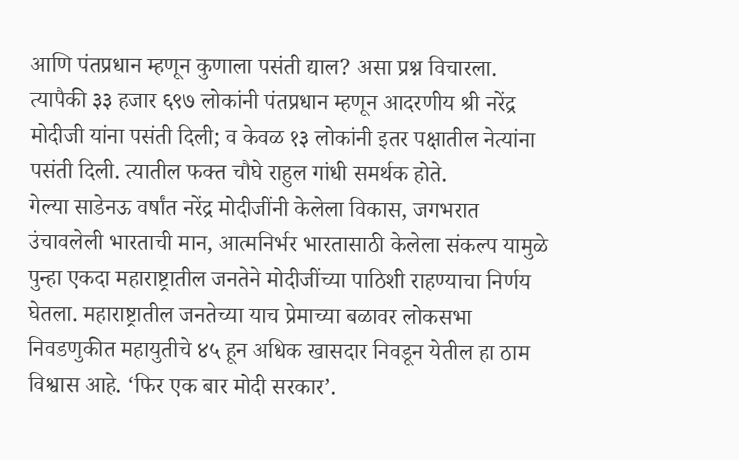आणि पंतप्रधान म्हणून कुणाला पसंती द्याल? असा प्रश्न विचारला. त्यापैकी ३३ हजार ६९७ लोकांनी पंतप्रधान म्हणून आदरणीय श्री नरेंद्र मोदीजी यांना पसंती दिली; व केवळ १३ लोकांनी इतर पक्षातील नेत्यांना पसंती दिली. त्यातील फक्त चौघे राहुल गांधी समर्थक होते.
गेल्या साडेनऊ वर्षांत नरेंद्र मोदीजींनी केलेला विकास, जगभरात उंचावलेली भारताची मान, आत्मनिर्भर भारतासाठी केलेला संकल्प यामुळे पुन्हा एकदा महाराष्ट्रातील जनतेने मोदीजींच्या पाठिशी राहण्याचा निर्णय घेतला. महाराष्ट्रातील जनतेच्या याच प्रेमाच्या बळावर लोकसभा निवडणुकीत महायुतीचे ४५ हून अधिक खासदार निवडून येतील हा ठाम विश्वास आहे. ‘फिर एक बार मोदी सरकार’.